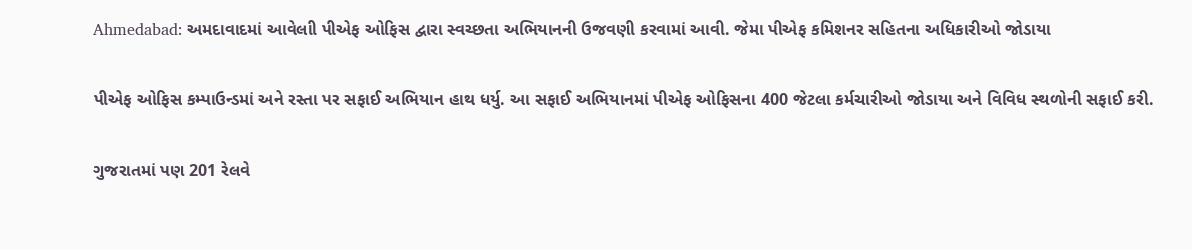Ahmedabad: અમદાવાદમાં આવેલાી પીએફ ઓફિસ દ્વારા સ્વચ્છતા અભિયાનની ઉજવણી કરવામાં આવી. જેમા પીએફ કમિશનર સહિતના અધિકારીઓ જોડાયા

પીએફ ઓફિસ કમ્પાઉન્ડમાં અને રસ્તા પર સફાઈ અભિયાન હાથ ધર્યુ. આ સફાઈ અભિયાનમાં પીએફ ઓફિસના 400 જેટલા કર્મચારીઓ જોડાયા અને વિવિધ સ્થળોની સફાઈ કરી.

ગુજરાતમાં પણ 201 રેલવે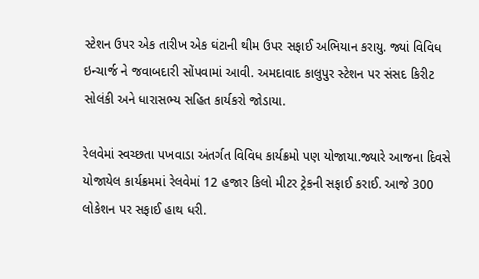સ્ટેશન ઉપર એક તારીખ એક ઘંટાની થીમ ઉપર સફાઈ અભિયાન કરાયુ. જ્યાં વિવિધ ઇન્ચાર્જ ને જવાબદારી સોંપવામાં આવી. અમદાવાદ કાલુપુર સ્ટેશન પર સંસદ કિરીટ સોલંકી અને ધારાસભ્ય સહિત કાર્યકરો જોડાયા.

રેલવેમાં સ્વચ્છતા પખવાડા અંતર્ગત વિવિધ કાર્યક્રમો પણ યોજાયા.જ્યારે આજના દિવસે યોજાયેલ કાર્યક્રમમાં રેલવેમાં 12 હજાર કિલો મીટર ટ્રેકની સફાઈ કરાઈ. આજે 300 લોકેશન પર સફાઈ હાથ ધરી.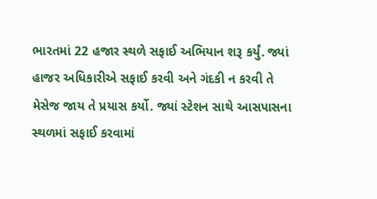ભારતમાં 22 હજાર સ્થળે સફાઈ અભિયાન શરૂ કર્યું. જ્યાં હાજર અધિકારીએ સફાઈ કરવી અને ગંદકી ન કરવી તે મેસેજ જાય તે પ્રયાસ કર્યો. જ્યાં સ્ટેશન સાથે આસપાસના સ્થળમાં સફાઈ કરવામાં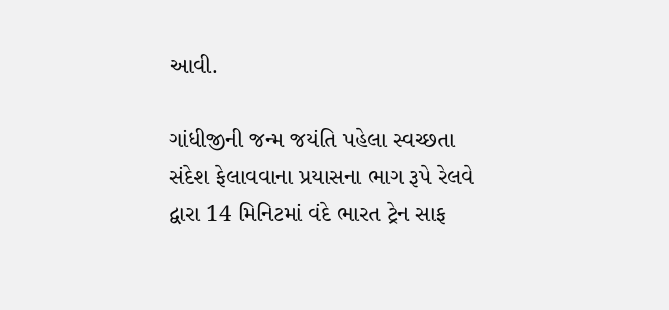આવી.

ગાંધીજીની જન્મ જયંતિ પહેલા સ્વચ્છતા સંદેશ ફેલાવવાના પ્રયાસના ભાગ રૂપે રેલવે દ્વારા 14 મિનિટમાં વંદે ભારત ટ્રેન સાફ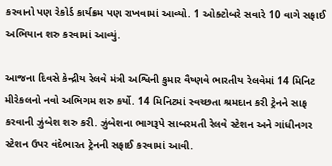કરવાનો પણ રેકોર્ડ કાર્યક્રમ પણ રાખવામાં આવ્યો. 1 ઓક્ટોબરે સવારે 10 વાગે સફાઈ અભિયાન શરુ કરવામાં આવ્યું.

આજના દિવસે કેન્દ્રીય રેલવે મંત્રી અશ્વિની કુમાર વૈષ્ણવે ભારતીય રેલવેમાં 14 મિનિટ મીરેકલનો નવો અભિગમ શરુ કર્યો. 14 મિનિટમાં સ્વચ્છતા શ્રમદાન કરી ટ્રેનને સાફ કરવાની ઝુંબેશ શરુ કરી. ઝુંબેશના ભાગરૂપે સાબરમતી રેલવે સ્ટેશન અને ગાંધીનગર સ્ટેશન ઉપર વંદેભારત ટ્રેનની સફાઈ કરવામાં આવી.